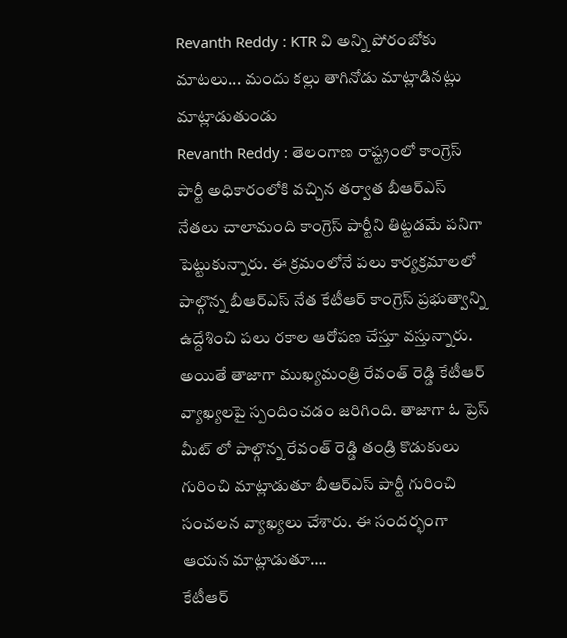Revanth Reddy : KTR వి అన్ని పోరంబోకు మాటలు... మందు కల్లు తాగినోడు మాట్లాడినట్లు మాట్లాడుతుండు
Revanth Reddy : తెలంగాణ రాష్ట్రంలో కాంగ్రెస్ పార్టీ అధికారంలోకి వచ్చిన తర్వాత బీఆర్ఎస్ నేతలు చాలామంది కాంగ్రెస్ పార్టీని తిట్టడమే పనిగా పెట్టుకున్నారు. ఈ క్రమంలోనే పలు కార్యక్రమాలలో పాల్గొన్న బీఆర్ఎస్ నేత కేటీఆర్ కాంగ్రెస్ ప్రభుత్వాన్ని ఉద్దేశించి పలు రకాల ఆరోపణ చేస్తూ వస్తున్నారు. అయితే తాజాగా ముఖ్యమంత్రి రేవంత్ రెడ్డి కేటీఆర్ వ్యాఖ్యలపై స్పందించడం జరిగింది. తాజాగా ఓ ప్రెస్ మీట్ లో పాల్గొన్న రేవంత్ రెడ్డి తండ్రి కొడుకులు గురించి మాట్లాడుతూ బీఆర్ఎస్ పార్టీ గురించి సంచలన వ్యాఖ్యలు చేశారు. ఈ సందర్భంగా ఆయన మాట్లాడుతూ….
కేటీఆర్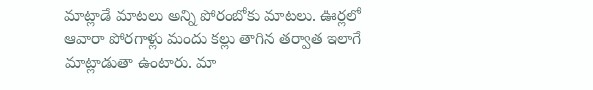మాట్లాడే మాటలు అన్ని పోరంబోకు మాటలు. ఊర్లలో ఆవారా పోరగాళ్లు మందు కల్లు తాగిన తర్వాత ఇలాగే మాట్లాడుతా ఉంటారు. మా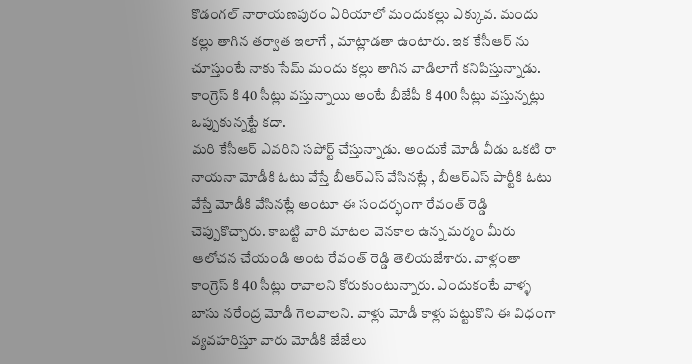కొడంగల్ నారాయణపురం ఏరియాలో మందుకల్లు ఎక్కువ. మందు కల్లు తాగిన తర్వాత ఇలాగే , మాట్లాడతా ఉంటారు. ఇక కేసీఆర్ ను చూస్తుంటే నాకు సేమ్ మందు కల్లు తాగిన వాడిలాగే కనిపిస్తున్నాడు. కాంగ్రెస్ కి 40 సీట్లు వస్తున్నాయి అంటే బీజేపీ కి 400 సీట్లు వస్తున్నట్లు ఒప్పుకున్నట్టే కదా.
మరి కేసీఆర్ ఎవరిని సపోర్ట్ చేస్తున్నాడు. అందుకే మోడీ వీడు ఒకటి రా నాయనా మోడీకి ఓటు వేస్తే బీఆర్ఎస్ వేసినట్లే , బీఆర్ఎస్ పార్టీకి ఓటు వేస్తే మోడీకి వేసినట్లే అంటూ ఈ సందర్భంగా రేవంత్ రెడ్డి చెప్పుకొచ్చారు. కాబట్టి వారి మాటల వెనకాల ఉన్న మర్మం మీరు ఆలోచన చేయండి అంట రేవంత్ రెడ్డి తెలియజేశారు. వాళ్లంతా కాంగ్రెస్ కి 40 సీట్లు రావాలని కోరుకుంటున్నారు. ఎందుకంటే వాళ్ళ బాసు నరేంద్ర మోడీ గెలవాలని. వాళ్లు మోడీ కాళ్లు పట్టుకొని ఈ విధంగా వ్యవహరిస్తూ వారు మోడీకి జేజేలు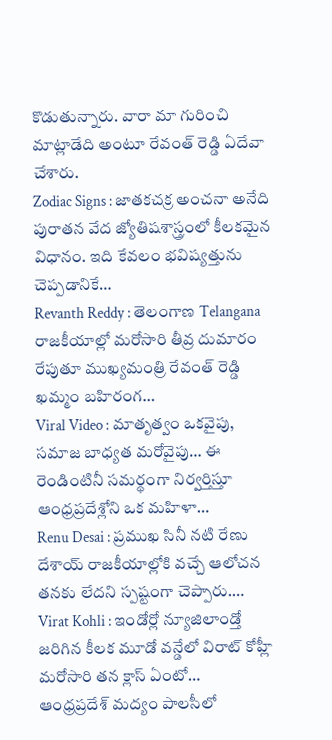కొడుతున్నారు. వారా మా గురించి మాట్లాడేది అంటూ రేవంత్ రెడ్డి ఏదేవా చేశారు.
Zodiac Signs : జాతకచక్ర అంచనా అనేది పురాతన వేద జ్యోతిషశాస్త్రంలో కీలకమైన విధానం. ఇది కేవలం భవిష్యత్తును చెప్పడానికే…
Revanth Reddy : తెలంగాణ Telangana రాజకీయాల్లో మరోసారి తీవ్ర దుమారం రేపుతూ ముఖ్యమంత్రి రేవంత్ రెడ్డి ఖమ్మం బహిరంగ…
Viral Video : మాతృత్వం ఒకవైపు, సమాజ బాధ్యత మరోవైపు… ఈ రెండింటినీ సమర్థంగా నిర్వర్తిస్తూ ఆంధ్రప్రదేశ్లోని ఒక మహిళా…
Renu Desai : ప్రముఖ సినీ నటి రేణు దేశాయ్ రాజకీయాల్లోకి వచ్చే ఆలోచన తనకు లేదని స్పష్టంగా చెప్పారు.…
Virat Kohli : ఇండోర్లో న్యూజిలాండ్తో జరిగిన కీలక మూడో వన్డేలో విరాట్ కోహ్లీ మరోసారి తన క్లాస్ ఏంటో…
ఆంధ్రప్రదేశ్ మద్యం పాలసీలో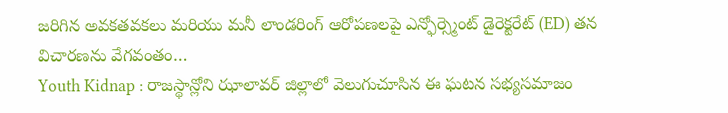జరిగిన అవకతవకలు మరియు మనీ లాండరింగ్ ఆరోపణలపై ఎన్ఫోర్స్మెంట్ డైరెక్టరేట్ (ED) తన విచారణను వేగవంతం…
Youth Kidnap : రాజస్థాన్లోని ఝాలావర్ జిల్లాలో వెలుగుచూసిన ఈ ఘటన సభ్యసమాజం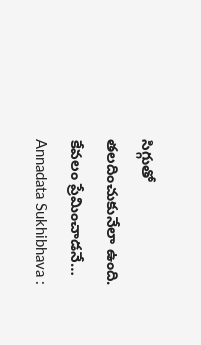సిగ్గుతో తలదించుకునేలా ఉంది. కేవలం ప్రేమించాడనే…
Annadata Sukhibhava :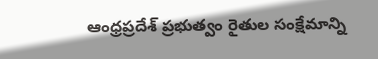ఆంధ్రప్రదేశ్ ప్రభుత్వం రైతుల సంక్షేమాన్ని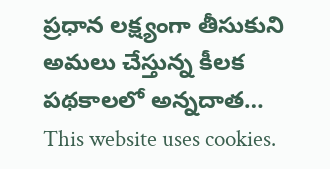ప్రధాన లక్ష్యంగా తీసుకుని అమలు చేస్తున్న కీలక పథకాలలో అన్నదాత…
This website uses cookies.